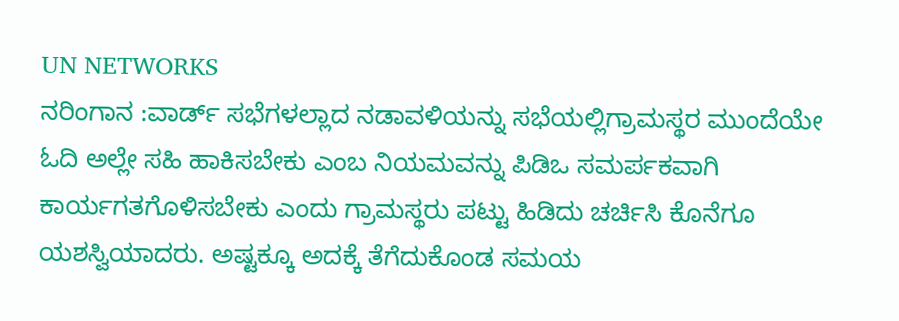UN NETWORKS
ನರಿಂಗಾನ :ವಾರ್ಡ್ ಸಭೆಗಳಲ್ಲಾದ ನಡಾವಳಿಯನ್ನು ಸಭೆಯಲ್ಲಿಗ್ರಾಮಸ್ಥರ ಮುಂದೆಯೇ ಓದಿ ಅಲ್ಲೇ ಸಹಿ ಹಾಕಿಸಬೇಕು ಎಂಬ ನಿಯಮವನ್ನು ಪಿಡಿಒ ಸಮರ್ಪಕವಾಗಿ ಕಾರ್ಯಗತಗೊಳಿಸಬೇಕು ಎಂದು ಗ್ರಾಮಸ್ಥರು ಪಟ್ಟು ಹಿಡಿದು ಚರ್ಚಿಸಿ ಕೊನೆಗೂ ಯಶಸ್ವಿಯಾದರು. ಅಷ್ಟಕ್ಕೂ ಅದಕ್ಕೆ ತೆಗೆದುಕೊಂಡ ಸಮಯ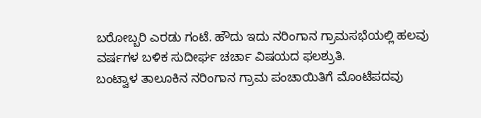ಬರೋಬ್ಬರಿ ಎರಡು ಗಂಟೆ. ಹೌದು ಇದು ನರಿಂಗಾನ ಗ್ರಾಮಸಭೆಯಲ್ಲಿ ಹಲವು ವರ್ಷಗಳ ಬಳಿಕ ಸುದೀರ್ಘ ಚರ್ಚಾ ವಿಷಯದ ಫಲಶ್ರುತಿ.
ಬಂಟ್ವಾಳ ತಾಲೂಕಿನ ನರಿಂಗಾನ ಗ್ರಾಮ ಪಂಚಾಯಿತಿಗೆ ಮೊಂಟೆಪದವು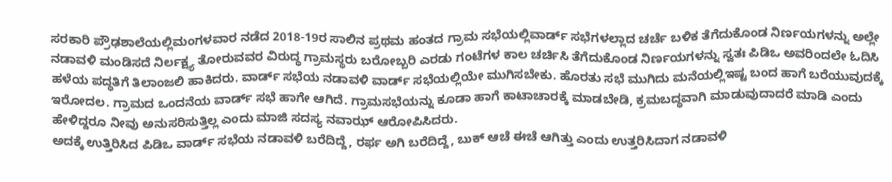ಸರಕಾರಿ ಪ್ರೌಢಶಾಲೆಯಲ್ಲಿಮಂಗಳವಾರ ನಡೆದ 2018-19ರ ಸಾಲಿನ ಪ್ರಥಮ ಹಂತದ ಗ್ರಾಮ ಸಭೆಯಲ್ಲಿವಾರ್ಡ್ ಸಭೆಗಳಲ್ಲಾದ ಚರ್ಚೆ ಬಳಿಕ ತೆಗೆದುಕೊಂಡ ನಿರ್ಣಯಗಳನ್ನು ಅಲ್ಲೇ ನಡಾವಳಿ ಮಂಡಿಸದೆ ನಿರ್ಲಕ್ಷ್ಯ ತೋರುವವರ ವಿರುದ್ಧ ಗ್ರಾಮಸ್ಥರು ಬರೋಬ್ಬರಿ ಎರಡು ಗಂಟೆಗಳ ಕಾಲ ಚರ್ಚಿಸಿ ತೆಗೆದುಕೊಂಡ ನಿರ್ಣಯಗಳನ್ನು ಸ್ವತಃ ಪಿಡಿಒ ಅವರಿಂದಲೇ ಓದಿಸಿ ಹಳೆಯ ಪದ್ಧತಿಗೆ ತಿಲಾಂಜಲಿ ಹಾಕಿದರು. ವಾರ್ಡ್ ಸಭೆಯ ನಡಾವಳಿ ವಾರ್ಡ್ ಸಭೆಯಲ್ಲಿಯೇ ಮುಗಿಸಬೇಕು. ಹೊರತು ಸಭೆ ಮುಗಿದು ಮನೆಯಲ್ಲಿಇಷ್ಟ ಬಂದ ಹಾಗೆ ಬರೆಯುವುದಕ್ಕೆ ಇರೋದಲ. ಗ್ರಾಮದ ಒಂದನೆಯ ವಾರ್ಡ್ ಸಭೆ ಹಾಗೇ ಆಗಿದೆ. ಗ್ರಾಮಸಭೆಯನ್ನು ಕೂಡಾ ಹಾಗೆ ಕಾಟಾಚಾರಕ್ಕೆ ಮಾಡಬೇಡಿ, ಕ್ರಮಬದ್ಧವಾಗಿ ಮಾಡುವುದಾದರೆ ಮಾಡಿ ಎಂದು ಹೇಳಿದ್ದರೂ ನೀವು ಅನುಸರಿಸುತ್ತಿಲ್ಲ ಎಂದು ಮಾಜಿ ಸದಸ್ಯ ನವಾಝ್ ಆರೋಪಿಸಿದರು.
ಅದಕ್ಕೆ ಉತ್ತಿರಿಸಿದ ಪಿಡಿಒ ವಾರ್ಡ್ ಸಭೆಯ ನಡಾವಳಿ ಬರೆದಿದ್ದೆ, ರರ್ಫ ಅಗಿ ಬರೆದಿದ್ದೆ, ಬುಕ್ ಆಚೆ ಈಚೆ ಆಗಿತ್ತು ಎಂದು ಉತ್ತರಿಸಿದಾಗ ನಡಾವಳಿ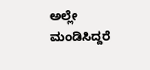ಅಲ್ಲೇ ಮಂಡಿಸಿದ್ದರೆ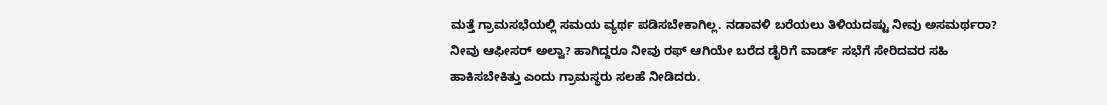ಮತ್ತೆ ಗ್ರಾಮಸಭೆಯಲ್ಲಿ ಸಮಯ ವ್ಯರ್ಥ ಪಡಿಸಬೇಕಾಗಿಲ್ಲ. ನಡಾವಳಿ ಬರೆಯಲು ತಿಳಿಯದಷ್ಟು ನೀವು ಅಸಮರ್ಥರಾ? ನೀವು ಆಫೀಸರ್ ಅಲ್ವಾ? ಹಾಗಿದ್ದರೂ ನೀವು ರಫ್ ಆಗಿಯೇ ಬರೆದ ಡೈರಿಗೆ ವಾರ್ಡ್ ಸಭೆಗೆ ಸೇರಿದವರ ಸಹಿ ಹಾಕಿಸಬೇಕಿತ್ತು ಎಂದು ಗ್ರಾಮಸ್ಥರು ಸಲಹೆ ನೀಡಿದರು.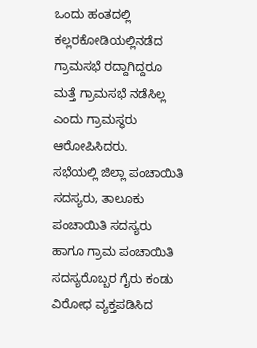ಒಂದು ಹಂತದಲ್ಲಿ ಕಲ್ಲರಕೋಡಿಯಲ್ಲಿನಡೆದ ಗ್ರಾಮಸಭೆ ರದ್ದಾಗಿದ್ದರೂ ಮತ್ತೆ ಗ್ರಾಮಸಭೆ ನಡೆಸಿಲ್ಲ ಎಂದು ಗ್ರಾಮಸ್ಥರು ಆರೋಪಿಸಿದರು.
ಸಭೆಯಲ್ಲಿ ಜಿಲ್ಲಾ ಪಂಚಾಯಿತಿ ಸದಸ್ಯರು, ತಾಲೂಕು ಪಂಚಾಯಿತಿ ಸದಸ್ಯರು ಹಾಗೂ ಗ್ರಾಮ ಪಂಚಾಯಿತಿ ಸದಸ್ಯರೊಬ್ಬರ ಗೈರು ಕಂಡು ವಿರೋಧ ವ್ಯಕ್ತಪಡಿಸಿದ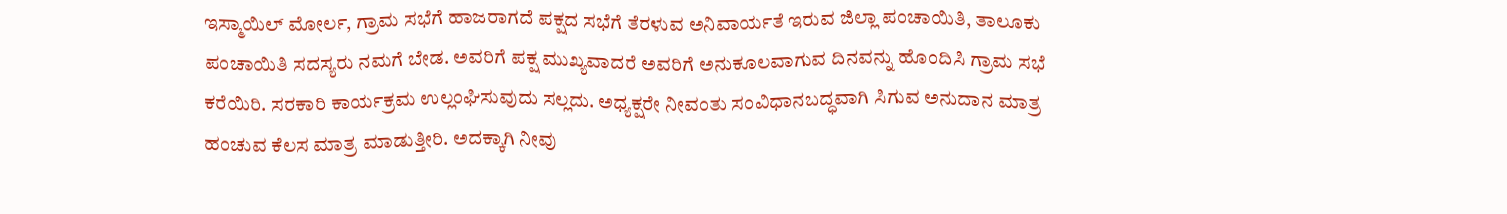ಇಸ್ಮಾಯಿಲ್ ಮೋರ್ಲ, ಗ್ರಾಮ ಸಭೆಗೆ ಹಾಜರಾಗದೆ ಪಕ್ಷದ ಸಭೆಗೆ ತೆರಳುವ ಅನಿವಾರ್ಯತೆ ಇರುವ ಜಿಲ್ಲಾ ಪಂಚಾಯಿತಿ, ತಾಲೂಕು ಪಂಚಾಯಿತಿ ಸದಸ್ಯರು ನಮಗೆ ಬೇಡ. ಅವರಿಗೆ ಪಕ್ಷ ಮುಖ್ಯವಾದರೆ ಅವರಿಗೆ ಅನುಕೂಲವಾಗುವ ದಿನವನ್ನು ಹೊಂದಿಸಿ ಗ್ರಾಮ ಸಭೆ ಕರೆಯಿರಿ. ಸರಕಾರಿ ಕಾರ್ಯಕ್ರಮ ಉಲ್ಲಂಘಿಸುವುದು ಸಲ್ಲದು. ಅಧ್ಯಕ್ಷರೇ ನೀವಂತು ಸಂವಿಧಾನಬದ್ಧವಾಗಿ ಸಿಗುವ ಅನುದಾನ ಮಾತ್ರ ಹಂಚುವ ಕೆಲಸ ಮಾತ್ರ ಮಾಡುತ್ತೀರಿ. ಅದಕ್ಕಾಗಿ ನೀವು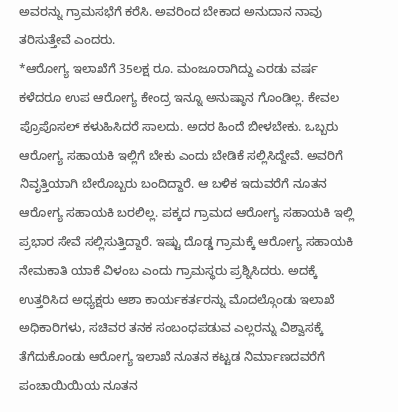ಅವರನ್ನು ಗ್ರಾಮಸಭೆಗೆ ಕರೆಸಿ. ಅವರಿಂದ ಬೇಕಾದ ಅನುದಾನ ನಾವು ತರಿಸುತ್ತೇವೆ ಎಂದರು.
*ಆರೋಗ್ಯ ಇಲಾಖೆಗೆ 35ಲಕ್ಷ ರೂ. ಮಂಜೂರಾಗಿದ್ದು ಎರಡು ವರ್ಷ ಕಳೆದರೂ ಉಪ ಆರೋಗ್ಯ ಕೇಂದ್ರ ಇನ್ನೂ ಅನುಷ್ಠಾನ ಗೊಂಡಿಲ್ಲ. ಕೇವಲ ಪ್ರೊಪೊಸಲ್ ಕಳುಹಿಸಿದರೆ ಸಾಲದು. ಅದರ ಹಿಂದೆ ಬೀಳಬೇಕು. ಒಬ್ಬರು ಆರೋಗ್ಯ ಸಹಾಯಕಿ ಇಲ್ಲಿಗೆ ಬೇಕು ಎಂದು ಬೇಡಿಕೆ ಸಲ್ಲಿಸಿದ್ದೇವೆ. ಅವರಿಗೆ ನಿವೃತ್ತಿಯಾಗಿ ಬೇರೊಬ್ಬರು ಬಂದಿದ್ದಾರೆ. ಆ ಬಳಿಕ ಇದುವರೆಗೆ ನೂತನ ಆರೋಗ್ಯ ಸಹಾಯಕಿ ಬರಲಿಲ್ಲ. ಪಕ್ಕದ ಗ್ರಾಮದ ಆರೋಗ್ಯ ಸಹಾಯಕಿ ಇಲ್ಲಿ ಪ್ರಭಾರ ಸೇವೆ ಸಲ್ಲಿಸುತ್ತಿದ್ದಾರೆ. ಇಷ್ಟು ದೊಡ್ಡ ಗ್ರಾಮಕ್ಕೆ ಆರೋಗ್ಯ ಸಹಾಯಕಿ ನೇಮಕಾತಿ ಯಾಕೆ ವಿಳಂಬ ಎಂದು ಗ್ರಾಮಸ್ಥರು ಪ್ರಶ್ನಿಸಿದರು. ಅದಕ್ಕೆ ಉತ್ತರಿಸಿದ ಅಧ್ಯಕ್ಷರು ಆಶಾ ಕಾರ್ಯಕರ್ತರನ್ನು ಮೊದಲ್ಗೊಂಡು ಇಲಾಖೆ ಅಧಿಕಾರಿಗಳು, ಸಚಿವರ ತನಕ ಸಂಬಂಧಪಡುವ ಎಲ್ಲರನ್ನು ವಿಶ್ವಾಸಕ್ಕೆ ತೆಗೆದುಕೊಂಡು ಆರೋಗ್ಯ ಇಲಾಖೆ ನೂತನ ಕಟ್ಟಡ ನಿರ್ಮಾಣದವರೆಗೆ ಪಂಚಾಯಿಯಿಯ ನೂತನ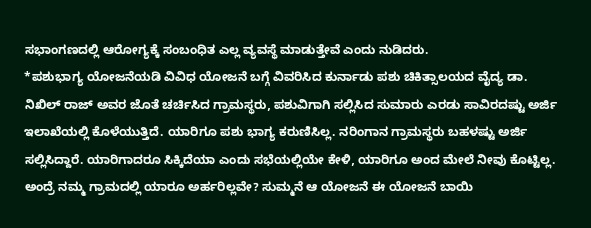ಸಭಾಂಗಣದಲ್ಲಿ ಆರೋಗ್ಯಕ್ಕೆ ಸಂಬಂಧಿತ ಎಲ್ಲ ವ್ಯವಸ್ಥೆ ಮಾಡುತ್ತೇವೆ ಎಂದು ನುಡಿದರು.
*ಪಶುಭಾಗ್ಯ ಯೋಜನೆಯಡಿ ವಿವಿಧ ಯೋಜನೆ ಬಗ್ಗೆ ವಿವರಿಸಿದ ಕುರ್ನಾಡು ಪಶು ಚಿಕಿತ್ಸಾಲಯದ ವೈದ್ಯ ಡಾ. ನಿಖಿಲ್ ರಾಜ್ ಅವರ ಜೊತೆ ಚರ್ಚಿಸಿದ ಗ್ರಾಮಸ್ಥರು, ಪಶುವಿಗಾಗಿ ಸಲ್ಲಿಸಿದ ಸುಮಾರು ಎರಡು ಸಾವಿರದಷ್ಟು ಅರ್ಜಿ ಇಲಾಖೆಯಲ್ಲಿ ಕೊಳೆಯುತ್ತಿದೆ. ಯಾರಿಗೂ ಪಶು ಭಾಗ್ಯ ಕರುಣಿಸಿಲ್ಲ. ನರಿಂಗಾನ ಗ್ರಾಮಸ್ಥರು ಬಹಳಷ್ಟು ಅರ್ಜಿ ಸಲ್ಲಿಸಿದ್ದಾರೆ. ಯಾರಿಗಾದರೂ ಸಿಕ್ಕಿದೆಯಾ ಎಂದು ಸಭೆಯಲ್ಲಿಯೇ ಕೇಳಿ, ಯಾರಿಗೂ ಅಂದ ಮೇಲೆ ನೀವು ಕೊಟ್ಟಿಲ್ಲ. ಅಂದ್ರೆ ನಮ್ಮ ಗ್ರಾಮದಲ್ಲಿ ಯಾರೂ ಅರ್ಹರಿಲ್ಲವೇ? ಸುಮ್ಮನೆ ಆ ಯೋಜನೆ ಈ ಯೋಜನೆ ಬಾಯಿ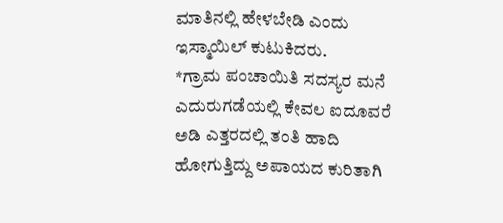ಮಾತಿನಲ್ಲಿ ಹೇಳಬೇಡಿ ಎಂದು ಇಸ್ಮಾಯಿಲ್ ಕುಟುಕಿದರು.
*ಗ್ರಾಮ ಪಂಚಾಯಿತಿ ಸದಸ್ಯರ ಮನೆ ಎದುರುಗಡೆಯಲ್ಲಿ ಕೇವಲ ಐದೂವರೆ ಅಡಿ ಎತ್ತರದಲ್ಲಿ ತಂತಿ ಹಾದಿ ಹೋಗುತ್ತಿದ್ದು ಅಪಾಯದ ಕುರಿತಾಗಿ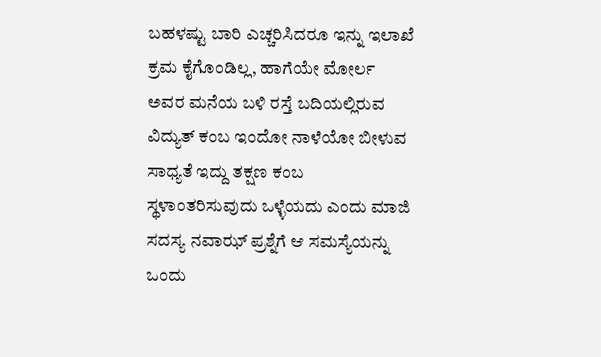ಬಹಳಷ್ಟು ಬಾರಿ ಎಚ್ಚರಿಸಿದರೂ ಇನ್ನು ಇಲಾಖೆ ಕ್ರಮ ಕೈಗೊಂಡಿಲ್ಲ, ಹಾಗೆಯೇ ಮೋರ್ಲ ಅವರ ಮನೆಯ ಬಳಿ ರಸ್ತೆ ಬದಿಯಲ್ಲಿರುವ ವಿದ್ಯುತ್ ಕಂಬ ಇಂದೋ ನಾಳೆಯೋ ಬೀಳುವ ಸಾಧ್ಯತೆ ಇದ್ದು ತಕ್ಷಣ ಕಂಬ ಸ್ಥಳಾಂತರಿಸುವುದು ಒಳ್ಳೆಯದು ಎಂದು ಮಾಜಿ ಸದಸ್ಯ ನವಾಝ್ ಪ್ರಶ್ನೆಗೆ ಆ ಸಮಸ್ಯೆಯನ್ನು ಒಂದು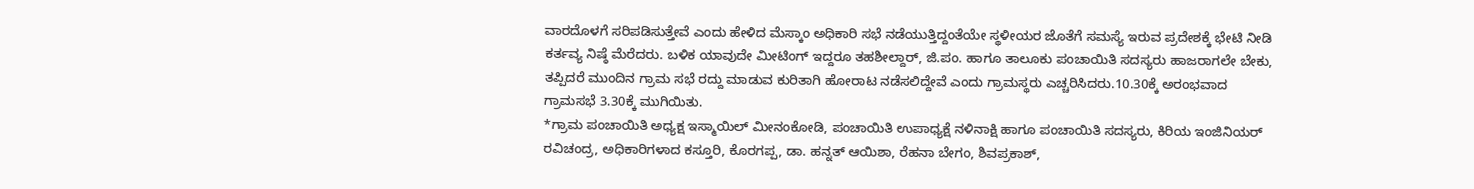ವಾರದೊಳಗೆ ಸರಿಪಡಿಸುತ್ತೇವೆ ಎಂದು ಹೇಳಿದ ಮೆಸ್ಕಾಂ ಅಧಿಕಾರಿ ಸಭೆ ನಡೆಯುತ್ತಿದ್ದಂತೆಯೇ ಸ್ಥಳೀಯರ ಜೊತೆಗೆ ಸಮಸ್ಯೆ ಇರುವ ಪ್ರದೇಶಕ್ಕೆ ಭೇಟಿ ನೀಡಿ ಕರ್ತವ್ಯ ನಿಷ್ಠೆ ಮೆರೆದರು. ಬಳಿಕ ಯಾವುದೇ ಮೀಟಿಂಗ್ ಇದ್ದರೂ ತಹಶೀಲ್ದಾರ್, ಜಿ.ಪಂ. ಹಾಗೂ ತಾಲೂಕು ಪಂಚಾಯಿತಿ ಸದಸ್ಯರು ಹಾಜರಾಗಲೇ ಬೇಕು, ತಪ್ಪಿದರೆ ಮುಂದಿನ ಗ್ರಾಮ ಸಭೆ ರದ್ದು ಮಾಡುವ ಕುರಿತಾಗಿ ಹೋರಾಟ ನಡೆಸಲಿದ್ದೇವೆ ಎಂದು ಗ್ರಾಮಸ್ಥರು ಎಚ್ಚರಿಸಿದರು.10.30ಕ್ಕೆ ಅರಂಭವಾದ ಗ್ರಾಮಸಭೆ 3.30ಕ್ಕೆ ಮುಗಿಯಿತು.
*ಗ್ರಾಮ ಪಂಚಾಯಿತಿ ಅಧ್ಯಕ್ಷ ಇಸ್ಮಾಯಿಲ್ ಮೀನಂಕೋಡಿ, ಪಂಚಾಯಿತಿ ಉಪಾಧ್ಯಕ್ಷೆ ನಳಿನಾಕ್ಷಿ ಹಾಗೂ ಪಂಚಾಯಿತಿ ಸದಸ್ಯರು, ಕಿರಿಯ ಇಂಜಿನಿಯರ್ ರವಿಚಂದ್ರ, ಅಧಿಕಾರಿಗಳಾದ ಕಸ್ತೂರಿ, ಕೊರಗಪ್ಪ, ಡಾ. ಹನ್ನತ್ ಆಯಿಶಾ, ರೆಹನಾ ಬೇಗಂ, ಶಿವಪ್ರಕಾಶ್,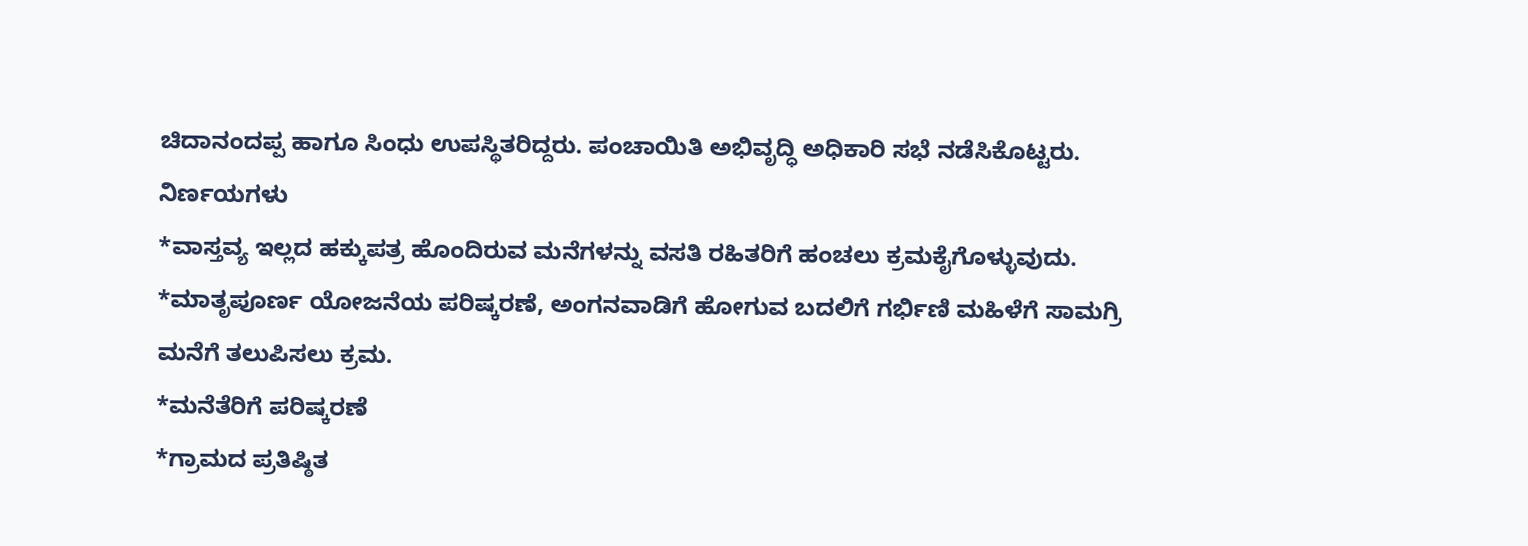ಚಿದಾನಂದಪ್ಪ ಹಾಗೂ ಸಿಂಧು ಉಪಸ್ಥಿತರಿದ್ದರು. ಪಂಚಾಯಿತಿ ಅಭಿವೃದ್ಧಿ ಅಧಿಕಾರಿ ಸಭೆ ನಡೆಸಿಕೊಟ್ಟರು.
ನಿರ್ಣಯಗಳು
*ವಾಸ್ತವ್ಯ ಇಲ್ಲದ ಹಕ್ಕುಪತ್ರ ಹೊಂದಿರುವ ಮನೆಗಳನ್ನು ವಸತಿ ರಹಿತರಿಗೆ ಹಂಚಲು ಕ್ರಮಕೈಗೊಳ್ಳುವುದು.
*ಮಾತೃಪೂರ್ಣ ಯೋಜನೆಯ ಪರಿಷ್ಕರಣೆ, ಅಂಗನವಾಡಿಗೆ ಹೋಗುವ ಬದಲಿಗೆ ಗರ್ಭಿಣಿ ಮಹಿಳೆಗೆ ಸಾಮಗ್ರಿ ಮನೆಗೆ ತಲುಪಿಸಲು ಕ್ರಮ.
*ಮನೆತೆರಿಗೆ ಪರಿಷ್ಕರಣೆ
*ಗ್ರಾಮದ ಪ್ರತಿಷ್ಠಿತ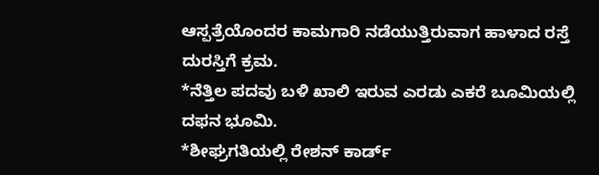ಆಸ್ಪತ್ರೆಯೊಂದರ ಕಾಮಗಾರಿ ನಡೆಯುತ್ತಿರುವಾಗ ಹಾಳಾದ ರಸ್ತೆ ದುರಸ್ತಿಗೆ ಕ್ರಮ.
*ನೆತ್ತಿಲ ಪದವು ಬಳಿ ಖಾಲಿ ಇರುವ ಎರಡು ಎಕರೆ ಬೂಮಿಯಲ್ಲಿ ದಫನ ಭೂಮಿ.
*ಶೀಘ್ರಗತಿಯಲ್ಲಿ ರೇಶನ್ ಕಾರ್ಡ್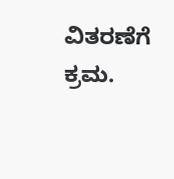ವಿತರಣೆಗೆ ಕ್ರಮ.